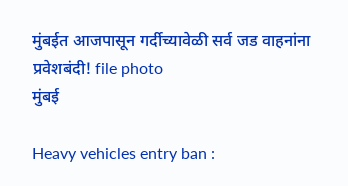मुंबईत आजपासून गर्दीच्यावेळी सर्व जड वाहनांना प्रवेशबंदी! file photo
मुंबई

Heavy vehicles entry ban :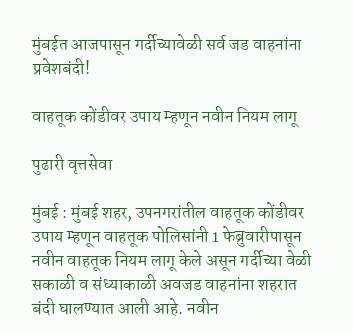मुंबईत आजपासून गर्दीच्यावेळी सर्व जड वाहनांना प्रवेशबंदी!

वाहतूक कोंडीवर उपाय म्हणून नवीन नियम लागू

पुढारी वृत्तसेवा

मुंबई : मुंबई शहर, उपनगरांतील वाहतूक कोंडीवर उपाय म्हणून वाहतूक पोलिसांनी 1 फेब्रुवारीपासून नवीन वाहतूक नियम लागू केले असून गर्दीच्या वेळी सकाळी व संध्याकाळी अवजड वाहनांना शहरात बंदी घालण्यात आली आहे. नवीन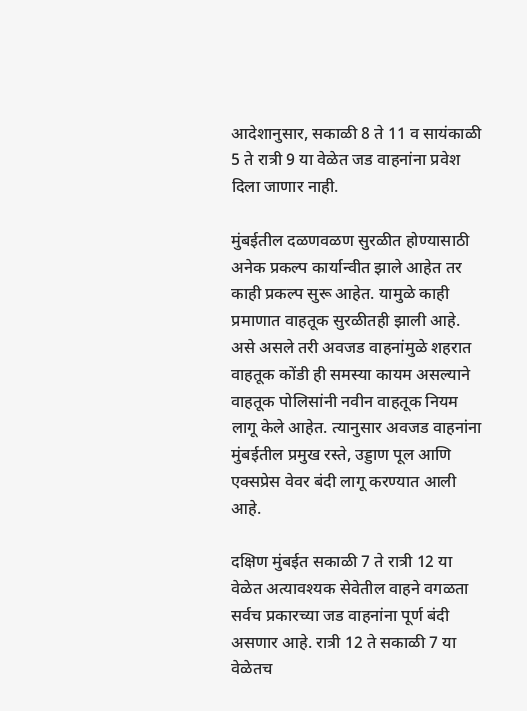आदेशानुसार, सकाळी 8 ते 11 व सायंकाळी 5 ते रात्री 9 या वेळेत जड वाहनांना प्रवेश दिला जाणार नाही.

मुंबईतील दळणवळण सुरळीत होण्यासाठी अनेक प्रकल्प कार्यान्वीत झाले आहेत तर काही प्रकल्प सुरू आहेत. यामुळे काही प्रमाणात वाहतूक सुरळीतही झाली आहे. असे असले तरी अवजड वाहनांमुळे शहरात वाहतूक कोंडी ही समस्या कायम असल्याने वाहतूक पोलिसांनी नवीन वाहतूक नियम लागू केले आहेत. त्यानुसार अवजड वाहनांना मुंबईतील प्रमुख रस्ते, उड्डाण पूल आणि एक्सप्रेस वेवर बंदी लागू करण्यात आली आहे.

दक्षिण मुंबईत सकाळी 7 ते रात्री 12 या वेळेत अत्यावश्यक सेवेतील वाहने वगळता सर्वच प्रकारच्या जड वाहनांना पूर्ण बंदी असणार आहे. रात्री 12 ते सकाळी 7 या वेळेतच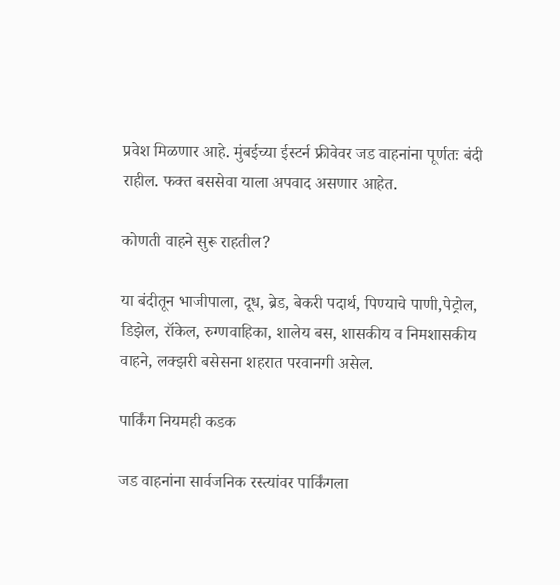प्रवेश मिळणार आहे. मुंबईच्या ईस्टर्न फ्रीवेवर जड वाहनांना पूर्णतः बंदी राहील. फक्त बससेवा याला अपवाद असणार आहेत.

कोणती वाहने सुरू राहतील?

या बंदीतून भाजीपाला, दूध, ब्रेड, बेकरी पदार्थ, पिण्याचे पाणी,पेट्रोल, डिझेल, रॉकेल, रुग्णवाहिका, शालेय बस, शासकीय व निमशासकीय वाहने, लक्झरी बसेसना शहरात परवानगी असेल.

पार्किंग नियमही कडक

जड वाहनांना सार्वजनिक रस्त्यांवर पार्किंगला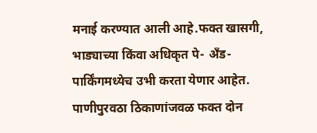मनाई करण्यात आली आहे.फक्त खासगी, भाड्याच्या किंवा अधिकृत पे- अँड-पार्किंगमध्येच उभी करता येणार आहेत. पाणीपुरवठा ठिकाणांजवळ फक्त दोन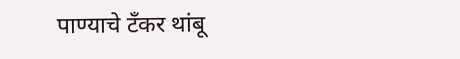पाण्याचे टँकर थांबू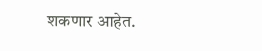शकणार आहेत.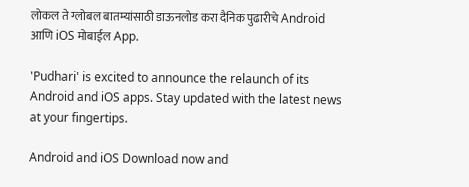लोकल ते ग्लोबल बातम्यांसाठी डाऊनलोड करा दैनिक पुढारीचे Android आणि iOS मोबाईल App.

'Pudhari' is excited to announce the relaunch of its Android and iOS apps. Stay updated with the latest news at your fingertips.

Android and iOS Download now and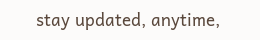stay updated, anytime,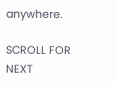anywhere.

SCROLL FOR NEXT